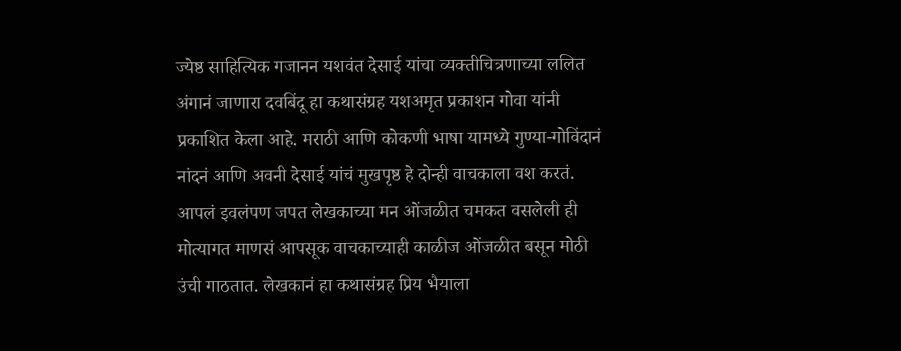ज्येष्ठ साहित्यिक गजानन यशवंत देसाई यांचा व्यक्तीचित्रणाच्या ललित अंगानं जाणारा दवबिंदू हा कथासंग्रह यशअमृत प्रकाशन गोवा यांनी प्रकाशित केला आहे. मराठी आणि कोकणी भाषा यामध्ये गुण्या-गोविंदानं नांदनं आणि अवनी देसाई यांचं मुखपृष्ठ हे दोन्ही वाचकाला वश करतं. आपलं इवलंपण जपत लेखकाच्या मन ओंजळीत चमकत वसलेली ही मोत्यागत माणसं आपसूक वाचकाच्याही काळीज ओंजळीत बसून मोठी उंची गाठतात. लेखकानं हा कथासंग्रह प्रिय भैयाला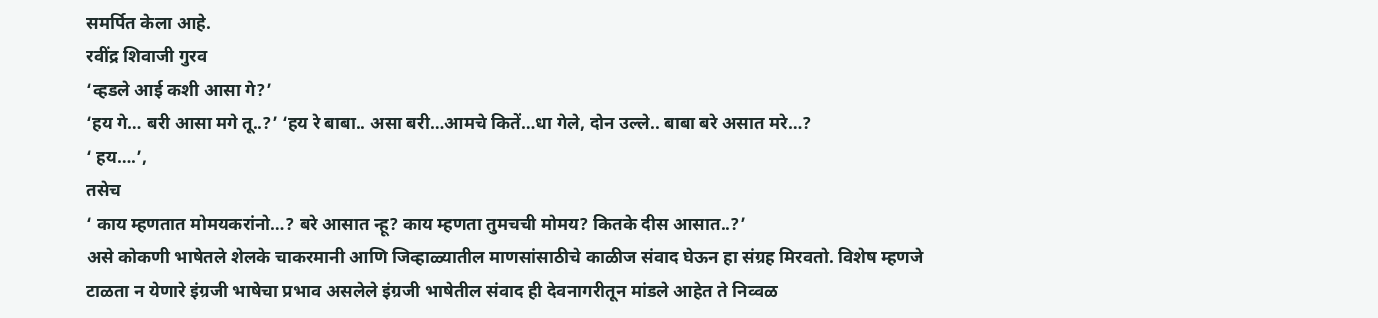समर्पित केला आहे.
रवींद्र शिवाजी गुरव
‘व्हडले आई कशी आसा गे?’
‘हय गे… बरी आसा मगे तू..?’ ‘हय रे बाबा.. असा बरी…आमचे कितें…धा गेले, दोन उल्ले.. बाबा बरे असात मरे…?
‘ हय….’,
तसेच
‘ काय म्हणतात मोमयकरांनो…? बरे आसात न्हू? काय म्हणता तुमचची मोमय? कितके दीस आसात..?’
असे कोकणी भाषेतले शेलके चाकरमानी आणि जिव्हाळ्यातील माणसांसाठीचे काळीज संवाद घेऊन हा संग्रह मिरवतो. विशेष म्हणजे टाळता न येणारे इंग्रजी भाषेचा प्रभाव असलेले इंग्रजी भाषेतील संवाद ही देवनागरीतून मांडले आहेत ते निव्वळ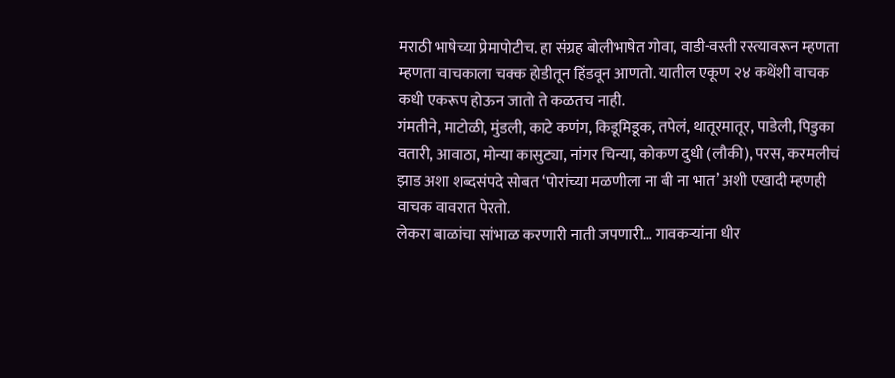मराठी भाषेच्या प्रेमापोटीच. हा संग्रह बोलीभाषेत गोवा, वाडी-वस्ती रस्त्यावरून म्हणता म्हणता वाचकाला चक्क होडीतून हिंडवून आणतो. यातील एकूण २४ कथेंशी वाचक कधी एकरूप होऊन जातो ते कळतच नाही.
गंमतीने, माटोळी, मुंडली, काटे कणंग, किडूमिडूक, तपेलं, थातूरमातूर, पाडेली, पिडुका वतारी, आवाठा, मोन्या कासुट्या, नांगर चिन्या, कोकण दुधी (लौकी), परस, करमलीचं झाड अशा शब्दसंपदे सोबत ‘पोरांच्या मळणीला ना बी ना भात’ अशी एखादी म्हणही वाचक वावरात पेरतो.
लेकरा बाळांचा सांभाळ करणारी नाती जपणारी… गावकऱ्यांना धीर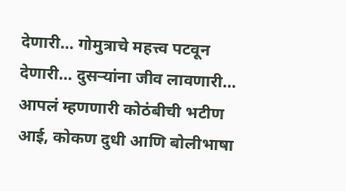देणारी… गोमुत्राचे महत्त्व पटवून देणारी… दुसऱ्यांना जीव लावणारी… आपलं म्हणणारी कोठंबीची भटीण आई, कोकण दुधी आणि बोलीभाषा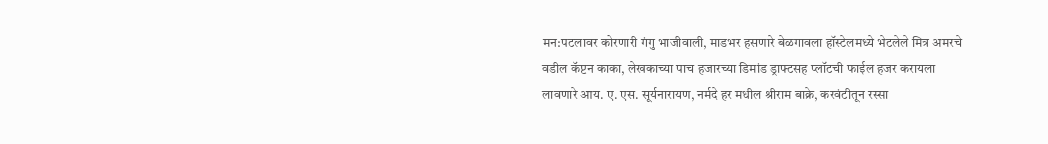मन:पटलावर कोरणारी गंगु भाजीवाली, माडभर हसणारे बेळगावला हॉस्टेलमध्ये भेटलेले मित्र अमरचे वडील कॅप्टन काका, लेखकाच्या पाच हजारच्या डिमांड ड्राफ्टसह प्लॉटची फाईल हजर करायला लावणारे आय. ए. एस. सूर्यनारायण, नर्मदे हर मधील श्रीराम बाक्रे, करवंटीतून रस्सा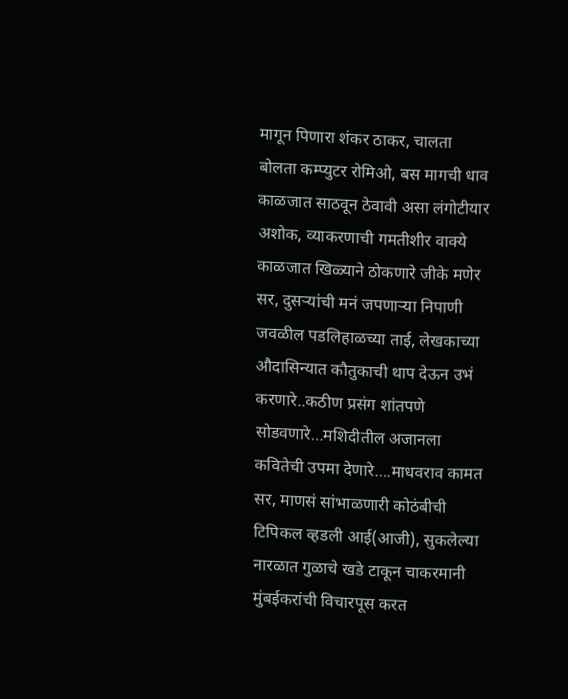मागून पिणारा शंकर ठाकर, चालता बोलता कम्प्युटर रोमिओ, बस मागची धाव काळजात साठवून ठेवावी असा लंगोटीयार अशोक, व्याकरणाची गमतीशीर वाक्ये काळजात खिळ्याने ठोकणारे जीके मणेर सर, दुसऱ्यांची मनं जपणाऱ्या निपाणी जवळील पडलिहाळच्या ताई, लेखकाच्या औदासिन्यात कौतुकाची थाप देऊन उभं करणारे..कठीण प्रसंग शांतपणे सोडवणारे…मशिदीतील अजानला कवितेची उपमा देणारे….माधवराव कामत सर, माणसं सांभाळणारी कोठंबीची टिपिकल व्हडली आई(आजी), सुकलेल्या नारळात गुळाचे खडे टाकून चाकरमानी मुंबईकरांची विचारपूस करत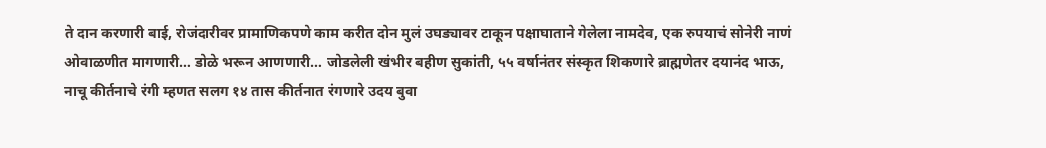ते दान करणारी बाई, रोजंदारीवर प्रामाणिकपणे काम करीत दोन मुलं उघड्यावर टाकून पक्षाघाताने गेलेला नामदेव, एक रुपयाचं सोनेरी नाणं ओवाळणीत मागणारी… डोळे भरून आणणारी… जोडलेली खंभीर बहीण सुकांती, ५५ वर्षानंतर संस्कृत शिकणारे ब्राह्मणेतर दयानंद भाऊ, नाचू कीर्तनाचे रंगी म्हणत सलग १४ तास कीर्तनात रंगणारे उदय बुवा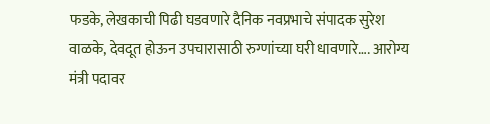फडके, लेखकाची पिढी घडवणारे दैनिक नवप्रभाचे संपादक सुरेश वाळके, देवदूत होऊन उपचारासाठी रुग्णांच्या घरी धावणारे…. आरोग्य मंत्री पदावर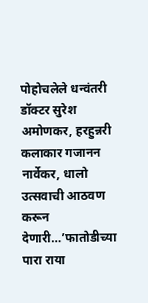पोहोचलेले धन्वंतरी डॉक्टर सुरेश अमोणकर, हरहुन्नरी कलाकार गजानन नार्वेकर, धालो उत्सवाची आठवण करून देणारी…’फातोडीच्या पारा राया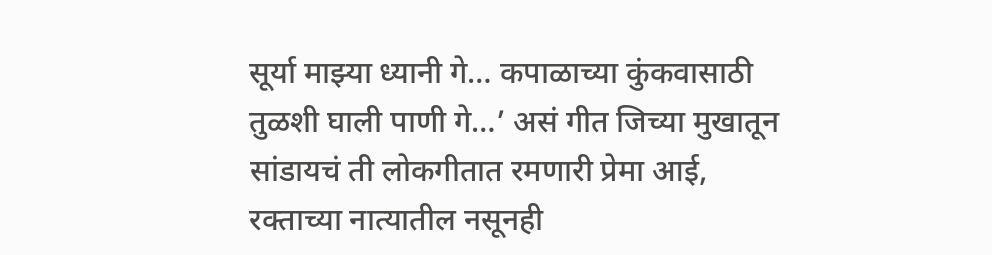सूर्या माझ्या ध्यानी गे… कपाळाच्या कुंकवासाठी तुळशी घाली पाणी गे…’ असं गीत जिच्या मुखातून सांडायचं ती लोकगीतात रमणारी प्रेमा आई, रक्ताच्या नात्यातील नसूनही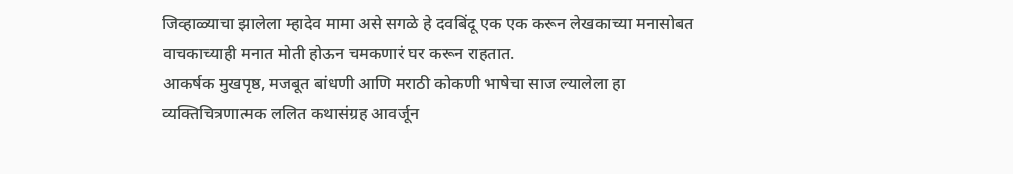जिव्हाळ्याचा झालेला म्हादेव मामा असे सगळे हे दवबिंदू एक एक करून लेखकाच्या मनासोबत वाचकाच्याही मनात मोती होऊन चमकणारं घर करून राहतात.
आकर्षक मुखपृष्ठ, मजबूत बांधणी आणि मराठी कोकणी भाषेचा साज ल्यालेला हा व्यक्तिचित्रणात्मक ललित कथासंग्रह आवर्जून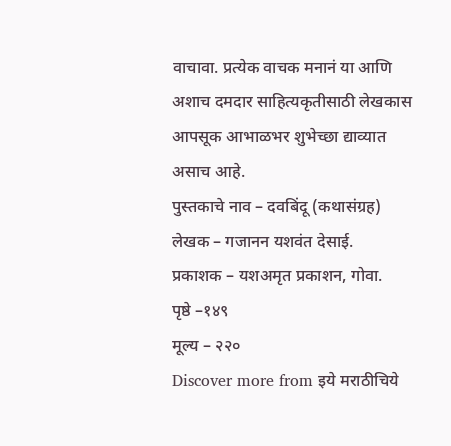वाचावा. प्रत्येक वाचक मनानं या आणि अशाच दमदार साहित्यकृतीसाठी लेखकास आपसूक आभाळभर शुभेच्छा द्याव्यात असाच आहे.
पुस्तकाचे नाव – दवबिंदू (कथासंग्रह)
लेखक – गजानन यशवंत देसाई.
प्रकाशक – यशअमृत प्रकाशन, गोवा.
पृष्ठे –१४९
मूल्य – २२०
Discover more from इये मराठीचिये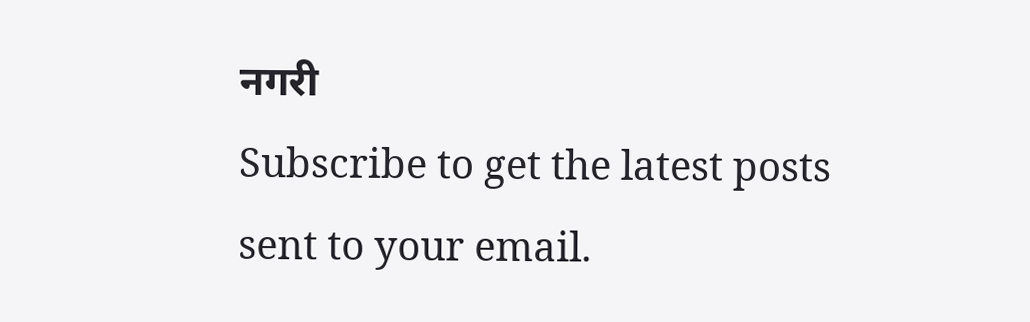नगरी
Subscribe to get the latest posts sent to your email.